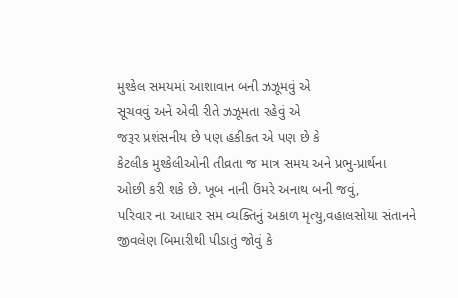મુશ્કેલ સમયમાં આશાવાન બની ઝઝૂમવું એ
સૂચવવું અને એવી રીતે ઝઝૂમતા રહેવું એ
જરૂર પ્રશંસનીય છે પણ હકીકત એ પણ છે કે
કેટલીક મુશ્કેલીઓની તીવ્રતા જ માત્ર સમય અને પ્રભુ-પ્રાર્થના
ઓછી કરી શકે છે. ખૂબ નાની ઉંમરે અનાથ બની જવું,
પરિવાર ના આધાર સમ વ્યક્તિનું અકાળ મૃત્યુ,વહાલસોયા સંતાનને જીવલેણ બિમારીથી પીડાતું જોવું કે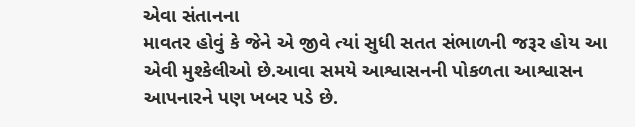એવા સંતાનના
માવતર હોવું કે જેને એ જીવે ત્યાં સુધી સતત સંભાળની જરૂર હોય આ એવી મુશ્કેલીઓ છે.આવા સમયે આશ્વાસનની પોકળતા આશ્વાસન આપનારને પણ ખબર પડે છે.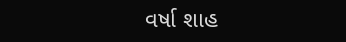વર્ષા શાહ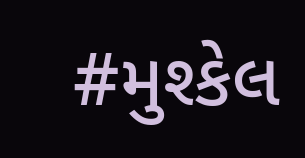#મુશ્કેલ